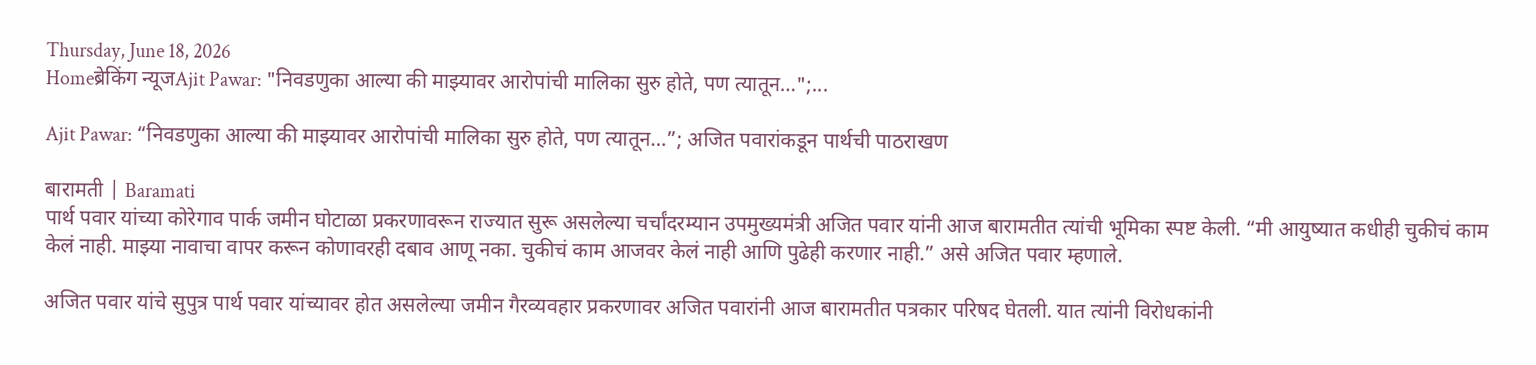Thursday, June 18, 2026
Homeब्रेकिंग न्यूजAjit Pawar: "निवडणुका आल्या की माझ्यावर आरोपांची मालिका सुरु होते, पण त्यातून…";...

Ajit Pawar: “निवडणुका आल्या की माझ्यावर आरोपांची मालिका सुरु होते, पण त्यातून…”; अजित पवारांकडून पार्थची पाठराखण

बारामती | Baramati
पार्थ पवार यांच्या कोरेगाव पार्क जमीन घोटाळा प्रकरणावरून राज्यात सुरू असलेल्या चर्चांदरम्यान उपमुख्यमंत्री अजित पवार यांनी आज बारामतीत त्यांची भूमिका स्पष्ट केली. “मी आयुष्यात कधीही चुकीचं काम केलं नाही. माझ्या नावाचा वापर करून कोणावरही दबाव आणू नका. चुकीचं काम आजवर केलं नाही आणि पुढेही करणार नाही.” असे अजित पवार म्हणाले.

अजित पवार यांचे सुपुत्र पार्थ पवार यांच्यावर होत असलेल्या जमीन गैरव्यवहार प्रकरणावर अजित पवारांनी आज बारामतीत पत्रकार परिषद घेतली. यात त्यांनी विरोधकांनी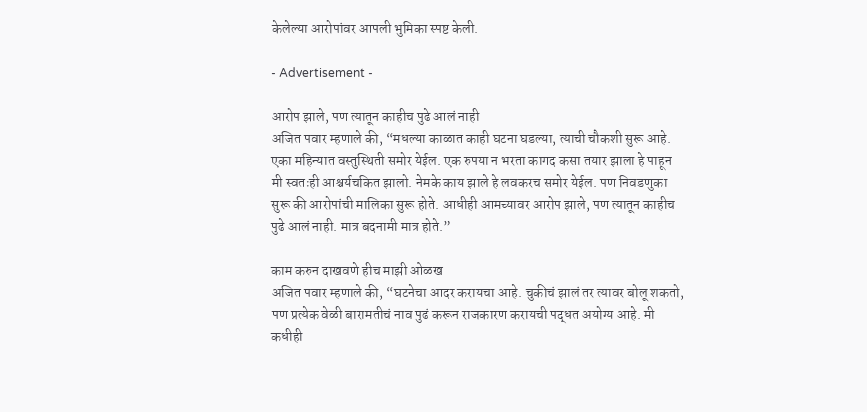केलेल्या आरोपांवर आपली भुमिका स्पष्ट केली.

- Advertisement -

आरोप झाले, पण त्यातून काहीच पुढे आलं नाही
अजित पवार म्हणाले की, “मधल्या काळात काही घटना घडल्या, त्याची चौकशी सुरू आहे. एका महिन्यात वस्तुस्थिती समोर येईल. एक रुपया न भरता कागद कसा तयार झाला हे पाहून मी स्वतःही आश्चर्यचकित झालो. नेमके काय झाले हे लवकरच समोर येईल. पण निवडणुका सुरू की आरोपांची मालिका सुरू होते. आधीही आमच्यावर आरोप झाले, पण त्यातून काहीच पुढे आलं नाही. मात्र बदनामी मात्र होते.”

काम करुन दाखवणे हीच माझी ओळख
अजित पवार म्हणाले की, “घटनेचा आदर करायचा आहे. चुकीचं झालं तर त्यावर बोलू शकतो, पण प्रत्येक वेळी बारामतीचं नाव पुढं करून राजकारण करायची पद्धत अयोग्य आहे. मी कधीही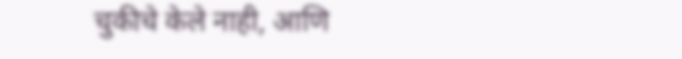चुकीचे केले नाही, आणि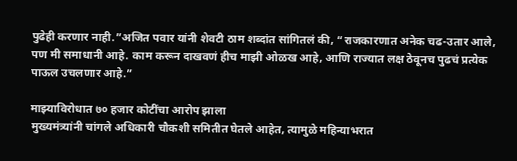पुढेही करणार नाही.”अजित पवार यांनी शेवटी ठाम शब्दांत सांगितलं की, “राजकारणात अनेक चढ-उतार आले, पण मी समाधानी आहे. काम करून दाखवणं हीच माझी ओळख आहे, आणि राज्यात लक्ष ठेवूनच पुढचं प्रत्येक पाऊल उचलणार आहे.”

माझ्याविरोधात ७० हजार कोटींचा आरोप झाला
मुख्यमंत्र्यांनी चांगले अधिकारी चौकशी समितीत घेतले आहेत, त्यामुळे महिन्याभरात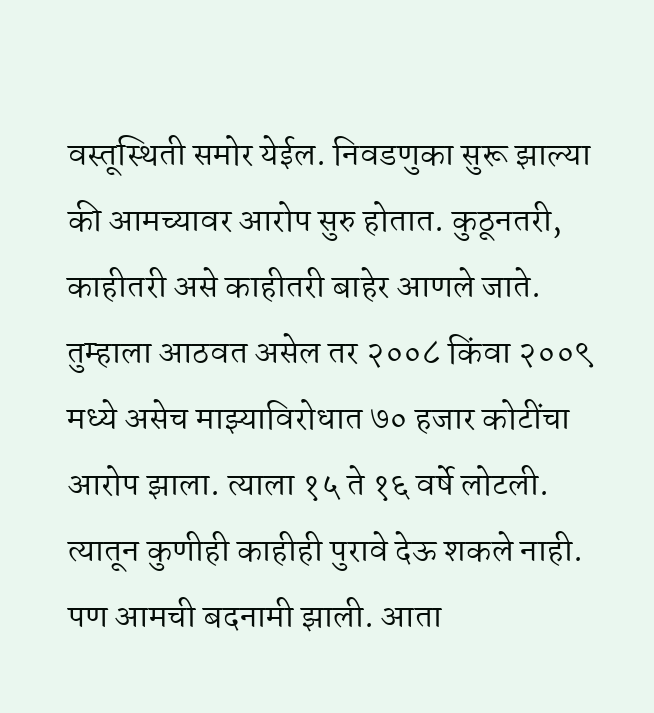वस्तूस्थिती समोर येईल. निवडणुका सुरू झाल्या की आमच्यावर आरोप सुरु होतात. कुठूनतरी, काहीतरी असे काहीतरी बाहेर आणले जाते. तुम्हाला आठवत असेल तर २००८ किंवा २००९ मध्ये असेच माझ्याविरोधात ७० हजार कोटींचा आरोप झाला. त्याला १५ ते १६ वर्षे लोटली. त्यातून कुणीही काहीही पुरावे देऊ शकले नाही. पण आमची बदनामी झाली. आता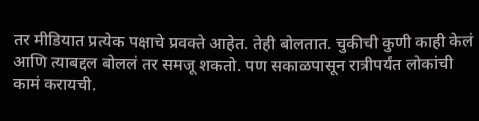तर मीडियात प्रत्येक पक्षाचे प्रवक्ते आहेत. तेही बोलतात. चुकीची कुणी काही केलं आणि त्याबद्दल बोललं तर समजू शकतो. पण सकाळपासून रात्रीपर्यंत लोकांची कामं करायची.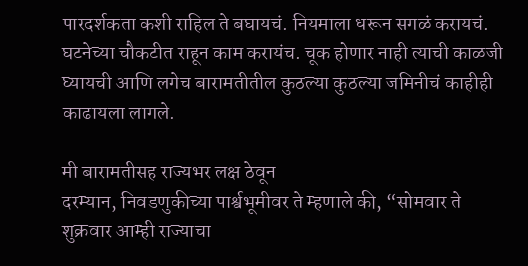पारदर्शकता कशी राहिल ते बघायचं. नियमाला धरून सगळं करायचं. घटनेच्या चौकटीत राहून काम करायंच. चूक होणार नाही त्याची काळजी घ्यायची आणि लगेच बारामतीतील कुठल्या कुठल्या जमिनीचं काहीही काढायला लागले.

मी बारामतीसह राज्यभर लक्ष ठेवून
दरम्यान, निवडणुकीच्या पार्श्वभूमीवर ते म्हणाले की, “सोमवार ते शुक्रवार आम्ही राज्याचा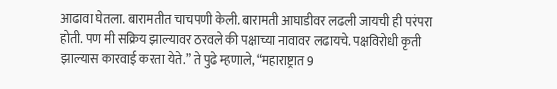आढावा घेतला. बारामतीत चाचपणी केली. बारामती आघाडीवर लढली जायची ही परंपरा होती. पण मी सक्रिय झाल्यावर ठरवले की पक्षाच्या नावावर लढायचे. पक्षविरोधी कृती झाल्यास कारवाई करता येते.” ते पुढे म्हणाले, “महाराष्ट्रात 9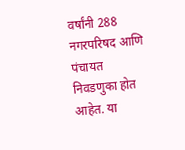वर्षांनी 288 नगरपरिषद आणि पंचायत निवडणुका होत आहेत. या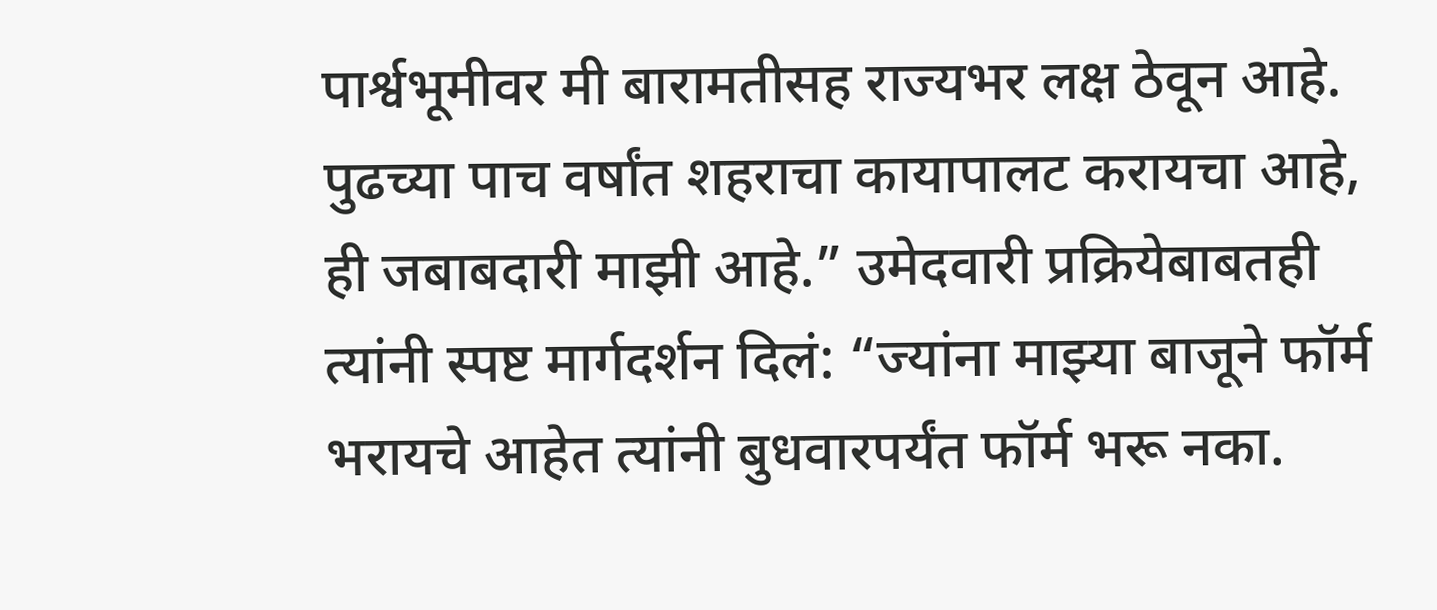पार्श्वभूमीवर मी बारामतीसह राज्यभर लक्ष ठेवून आहे. पुढच्या पाच वर्षांत शहराचा कायापालट करायचा आहे, ही जबाबदारी माझी आहे.” उमेदवारी प्रक्रियेबाबतही त्यांनी स्पष्ट मार्गदर्शन दिलं: “ज्यांना माझ्या बाजूने फॉर्म भरायचे आहेत त्यांनी बुधवारपर्यंत फॉर्म भरू नका.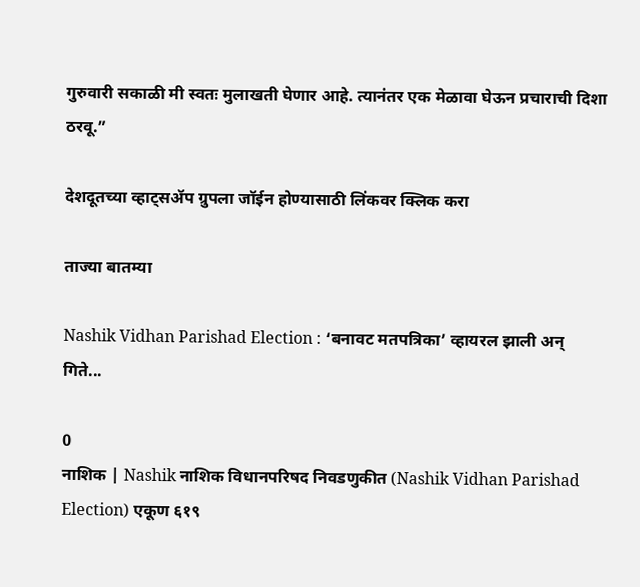गुरुवारी सकाळी मी स्वतः मुलाखती घेणार आहे. त्यानंतर एक मेळावा घेऊन प्रचाराची दिशा ठरवू.”

देशदूतच्या व्हाट्सॲप ग्रुपला जॉईन होण्यासाठी लिंकवर क्लिक करा

ताज्या बातम्या

Nashik Vidhan Parishad Election : ‘बनावट मतपत्रिका’ व्हायरल झाली अन् गिते...

0
नाशिक | Nashik नाशिक विधानपरिषद निवडणुकीत (Nashik Vidhan Parishad Election) एकूण ६१९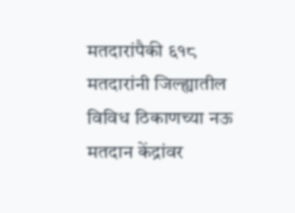मतदारांपैकी ६१८ मतदारांनी जिल्ह्यातील विविध ठिकाणच्या नऊ मतदान केंद्रांवर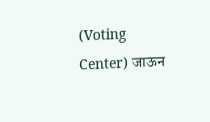(Voting Center) जाऊन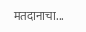मतदानाचा...